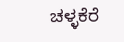ಚಳ್ಳಕೆರೆ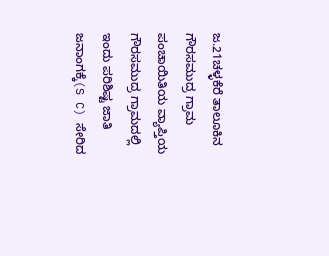ಜ.21ಚಳ್ಳಕೆರೆ ತಾಲೂಕಿನ ಗೌರಸಮುದ್ರ ಗ್ರಾಮ ಪಂಚಾಯಿತಿಯ ವ್ಯಾಪ್ತಿಯ ಗೌರಸಮುದ್ರ ಗ್ರಾಮದಲ್ಲಿ ಇಂದು ಪರಿಶಿಷ್ಟ ಜಾತಿ ಜನಾಂಗಕ್ಕೆ(S C) ಸೇರಿದ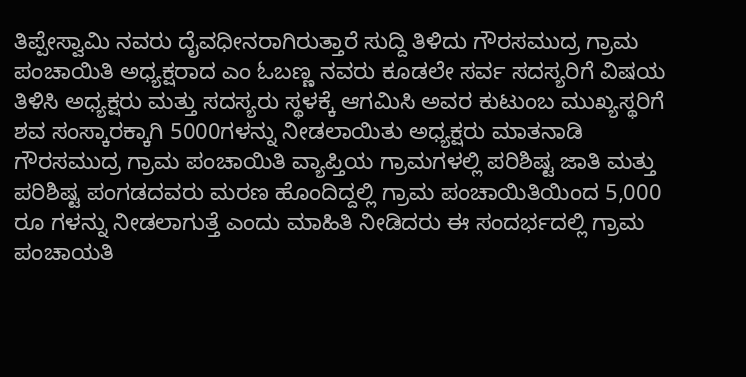ತಿಪ್ಪೇಸ್ವಾಮಿ ನವರು ದೈವಧೀನರಾಗಿರುತ್ತಾರೆ ಸುದ್ದಿ ತಿಳಿದು ಗೌರಸಮುದ್ರ ಗ್ರಾಮ ಪಂಚಾಯಿತಿ ಅಧ್ಯಕ್ಷರಾದ ಎಂ ಓಬಣ್ಣ ನವರು ಕೂಡಲೇ ಸರ್ವ ಸದಸ್ಯರಿಗೆ ವಿಷಯ ತಿಳಿಸಿ ಅಧ್ಯಕ್ಷರು ಮತ್ತು ಸದಸ್ಯರು ಸ್ಥಳಕ್ಕೆ ಆಗಮಿಸಿ ಅವರ ಕುಟುಂಬ ಮುಖ್ಯಸ್ಥರಿಗೆ ಶವ ಸಂಸ್ಕಾರಕ್ಕಾಗಿ 5000ಗಳನ್ನು ನೀಡಲಾಯಿತು ಅಧ್ಯಕ್ಷರು ಮಾತನಾಡಿ ಗೌರಸಮುದ್ರ ಗ್ರಾಮ ಪಂಚಾಯಿತಿ ವ್ಯಾಪ್ತಿಯ ಗ್ರಾಮಗಳಲ್ಲಿ ಪರಿಶಿಷ್ಟ ಜಾತಿ ಮತ್ತು ಪರಿಶಿಷ್ಟ ಪಂಗಡದವರು ಮರಣ ಹೊಂದಿದ್ದಲ್ಲಿ ಗ್ರಾಮ ಪಂಚಾಯಿತಿಯಿಂದ 5,000 ರೂ ಗಳನ್ನು ನೀಡಲಾಗುತ್ತೆ ಎಂದು ಮಾಹಿತಿ ನೀಡಿದರು ಈ ಸಂದರ್ಭದಲ್ಲಿ ಗ್ರಾಮ ಪಂಚಾಯತಿ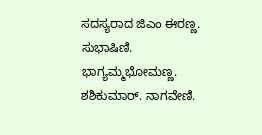ಸದಸ್ಯರಾದ ಜಿಎಂ ಈರಣ್ಣ. ಸುಭಾಷಿಣಿ. ಭಾಗ್ಯಮ್ಮಭೋಮಣ್ಣ. ಶಶಿಕುಮಾರ್. ನಾಗವೇಣಿ.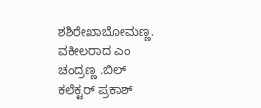ಶಶಿರೇಖಾಬೋಮಣ್ಣ. ವಕೀಲರಾದ ಎಂ ಚಂದ್ರಣ್ಣ .ಬಿಲ್ ಕಲೆಕ್ಟರ್ ಪ್ರಕಾಶ್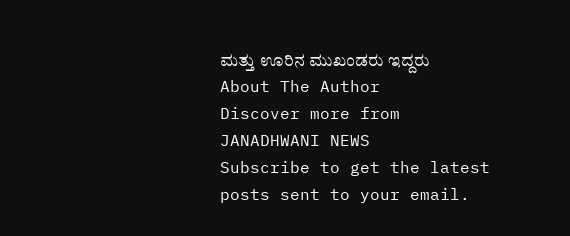ಮತ್ತು ಊರಿನ ಮುಖಂಡರು ಇದ್ದರು
About The Author
Discover more from JANADHWANI NEWS
Subscribe to get the latest posts sent to your email.